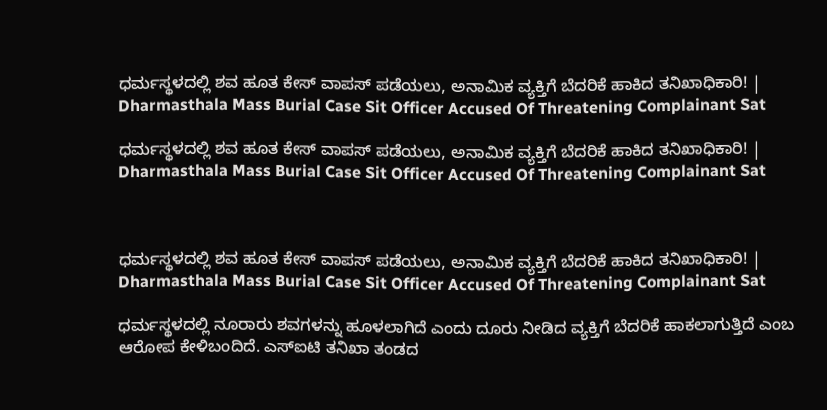ಧರ್ಮಸ್ಥಳದಲ್ಲಿ ಶವ ಹೂತ ಕೇಸ್ ವಾಪಸ್ ಪಡೆಯಲು, ಅನಾಮಿಕ ವ್ಯಕ್ತಿಗೆ ಬೆದರಿಕೆ ಹಾಕಿದ ತನಿಖಾಧಿಕಾರಿ! | Dharmasthala Mass Burial Case Sit Officer Accused Of Threatening Complainant Sat

ಧರ್ಮಸ್ಥಳದಲ್ಲಿ ಶವ ಹೂತ ಕೇಸ್ ವಾಪಸ್ ಪಡೆಯಲು, ಅನಾಮಿಕ ವ್ಯಕ್ತಿಗೆ ಬೆದರಿಕೆ ಹಾಕಿದ ತನಿಖಾಧಿಕಾರಿ! | Dharmasthala Mass Burial Case Sit Officer Accused Of Threatening Complainant Sat



ಧರ್ಮಸ್ಥಳದಲ್ಲಿ ಶವ ಹೂತ ಕೇಸ್ ವಾಪಸ್ ಪಡೆಯಲು, ಅನಾಮಿಕ ವ್ಯಕ್ತಿಗೆ ಬೆದರಿಕೆ ಹಾಕಿದ ತನಿಖಾಧಿಕಾರಿ! | Dharmasthala Mass Burial Case Sit Officer Accused Of Threatening Complainant Sat

ಧರ್ಮಸ್ಥಳದಲ್ಲಿ ನೂರಾರು ಶವಗಳನ್ನು ಹೂಳಲಾಗಿದೆ ಎಂದು ದೂರು ನೀಡಿದ ವ್ಯಕ್ತಿಗೆ ಬೆದರಿಕೆ ಹಾಕಲಾಗುತ್ತಿದೆ ಎಂಬ ಆರೋಪ ಕೇಳಿಬಂದಿದೆ. ಎಸ್‌ಐಟಿ ತನಿಖಾ ತಂಡದ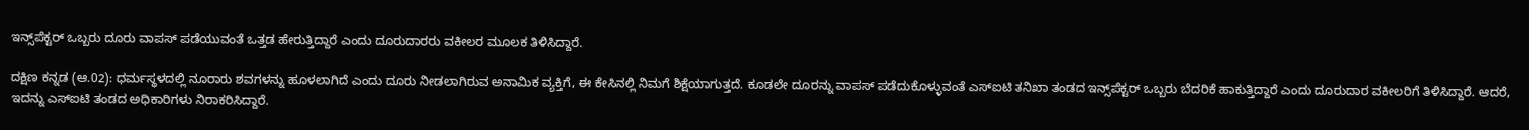ಇನ್ಸ್‌ಪೆಕ್ಟರ್ ಒಬ್ಬರು ದೂರು ವಾಪಸ್ ಪಡೆಯುವಂತೆ ಒತ್ತಡ ಹೇರುತ್ತಿದ್ದಾರೆ ಎಂದು ದೂರುದಾರರು ವಕೀಲರ ಮೂಲಕ ತಿಳಿಸಿದ್ದಾರೆ.

ದಕ್ಷಿಣ ಕನ್ನಡ (ಆ.02): ಧರ್ಮಸ್ಥಳದಲ್ಲಿ ನೂರಾರು ಶವಗಳನ್ನು ಹೂಳಲಾಗಿದೆ ಎಂದು ದೂರು ನೀಡಲಾಗಿರುವ ಅನಾಮಿಕ ವ್ಯಕ್ತಿಗೆ, ಈ ಕೇಸಿನಲ್ಲಿ ನಿಮಗೆ ಶಿಕ್ಷೆಯಾಗುತ್ತದೆ. ಕೂಡಲೇ ದೂರನ್ನು ವಾಪಸ್ ಪಡೆದುಕೊಳ್ಳುವಂತೆ ಎಸ್‌ಐಟಿ ತನಿಖಾ ತಂಡದ ಇನ್ಸ್‌ಪೆಕ್ಟರ್ ಒಬ್ಬರು ಬೆದರಿಕೆ ಹಾಕುತ್ತಿದ್ದಾರೆ ಎಂದು ದೂರುದಾರ ವಕೀಲರಿಗೆ ತಿಳಿಸಿದ್ದಾರೆ. ಆದರೆ, ಇದನ್ನು ಎಸ್‌ಐಟಿ ತಂಡದ ಅಧಿಕಾರಿಗಳು ನಿರಾಕರಿಸಿದ್ದಾರೆ.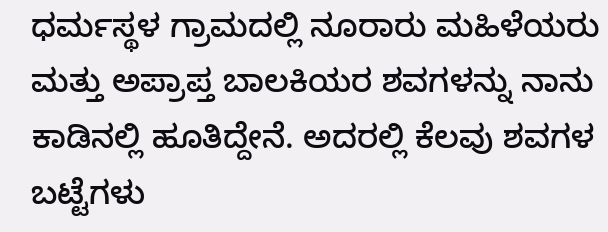ಧರ್ಮಸ್ಥಳ ಗ್ರಾಮದಲ್ಲಿ ನೂರಾರು ಮಹಿಳೆಯರು ಮತ್ತು ಅಪ್ರಾಪ್ತ ಬಾಲಕಿಯರ ಶವಗಳನ್ನು ನಾನು ಕಾಡಿನಲ್ಲಿ ಹೂತಿದ್ದೇನೆ. ಅದರಲ್ಲಿ ಕೆಲವು ಶವಗಳ ಬಟ್ಟೆಗಳು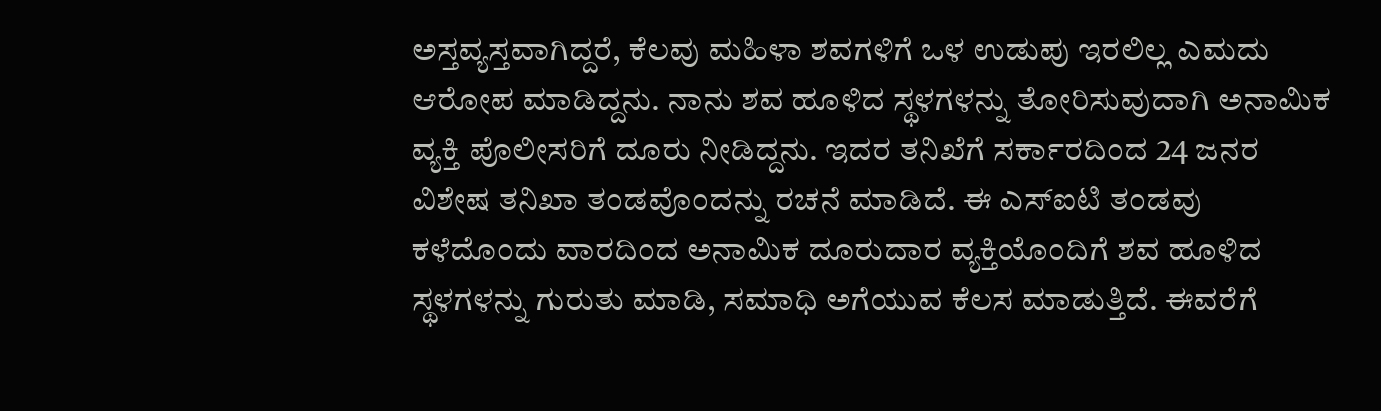ಅಸ್ತವ್ಯಸ್ತವಾಗಿದ್ದರೆ, ಕೆಲವು ಮಹಿಳಾ ಶವಗಳಿಗೆ ಒಳ ಉಡುಪು ಇರಲಿಲ್ಲ ಎಮದು ಆರೋಪ ಮಾಡಿದ್ದನು. ನಾನು ಶವ ಹೂಳಿದ ಸ್ಥಳಗಳನ್ನು ತೋರಿಸುವುದಾಗಿ ಅನಾಮಿಕ ವ್ಯಕ್ತಿ ಪೊಲೀಸರಿಗೆ ದೂರು ನೀಡಿದ್ದನು. ಇದರ ತನಿಖೆಗೆ ಸರ್ಕಾರದಿಂದ 24 ಜನರ ವಿಶೇಷ ತನಿಖಾ ತಂಡವೊಂದನ್ನು ರಚನೆ ಮಾಡಿದೆ. ಈ ಎಸ್‌ಐಟಿ ತಂಡವು ಕಳೆದೊಂದು ವಾರದಿಂದ ಅನಾಮಿಕ ದೂರುದಾರ ವ್ಯಕ್ತಿಯೊಂದಿಗೆ ಶವ ಹೂಳಿದ ಸ್ಥಳಗಳನ್ನು ಗುರುತು ಮಾಡಿ, ಸಮಾಧಿ ಅಗೆಯುವ ಕೆಲಸ ಮಾಡುತ್ತಿದೆ. ಈವರೆಗೆ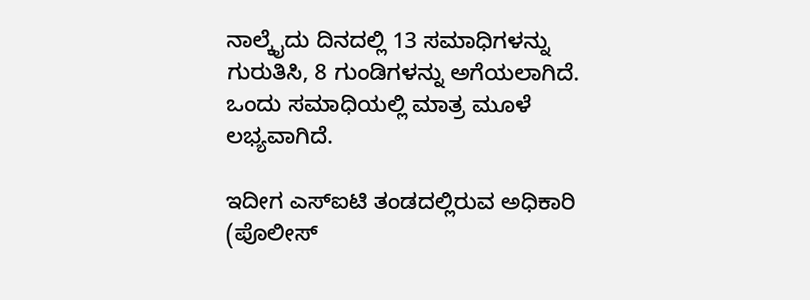ನಾಲ್ಕೈದು ದಿನದಲ್ಲಿ 13 ಸಮಾಧಿಗಳನ್ನು ಗುರುತಿಸಿ, 8 ಗುಂಡಿಗಳನ್ನು ಅಗೆಯಲಾಗಿದೆ. ಒಂದು ಸಮಾಧಿಯಲ್ಲಿ ಮಾತ್ರ ಮೂಳೆ ಲಭ್ಯವಾಗಿದೆ.

ಇದೀಗ ಎಸ್‌ಐಟಿ ತಂಡದಲ್ಲಿರುವ ಅಧಿಕಾರಿ (ಪೊಲೀಸ್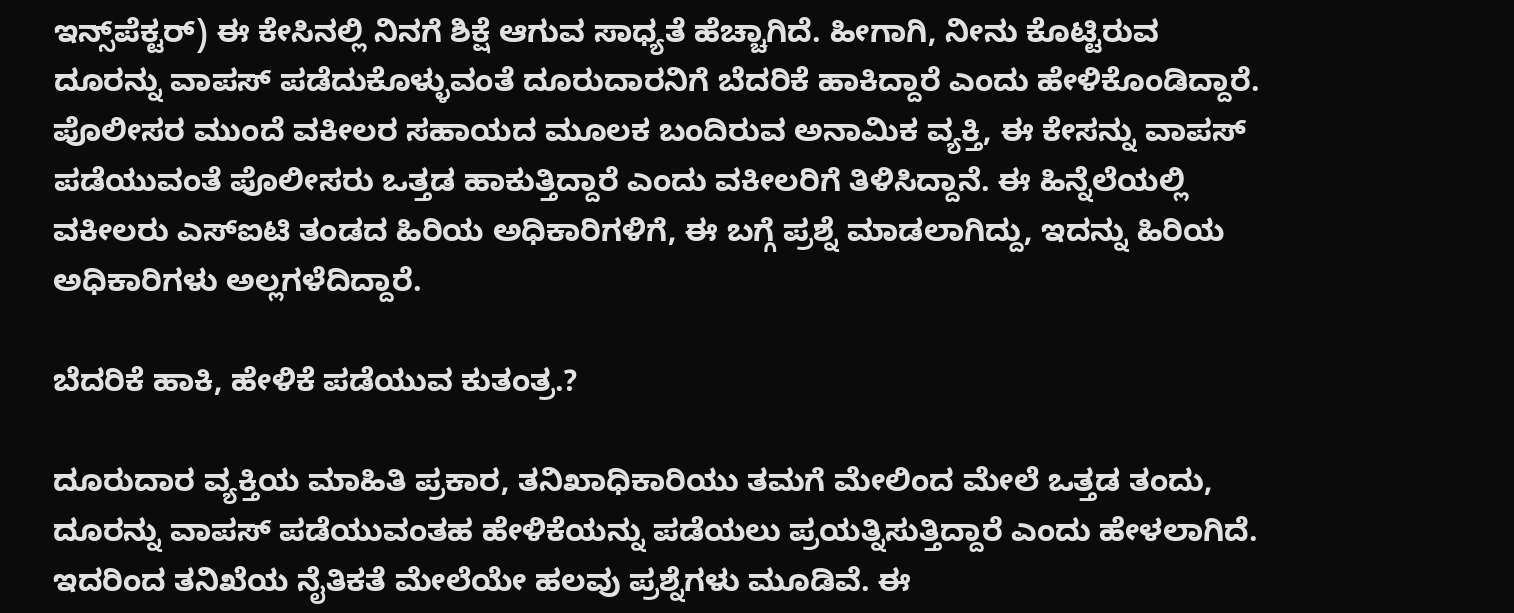ಇನ್ಸ್‌ಪೆಕ್ಟರ್) ಈ ಕೇಸಿನಲ್ಲಿ ನಿನಗೆ ಶಿಕ್ಷೆ ಆಗುವ ಸಾಧ್ಯತೆ ಹೆಚ್ಚಾಗಿದೆ. ಹೀಗಾಗಿ, ನೀನು ಕೊಟ್ಟಿರುವ ದೂರನ್ನು ವಾಪಸ್ ಪಡೆದುಕೊಳ್ಳುವಂತೆ ದೂರುದಾರನಿಗೆ ಬೆದರಿಕೆ ಹಾಕಿದ್ದಾರೆ ಎಂದು ಹೇಳಿಕೊಂಡಿದ್ದಾರೆ. ಪೊಲೀಸರ ಮುಂದೆ ವಕೀಲರ ಸಹಾಯದ ಮೂಲಕ ಬಂದಿರುವ ಅನಾಮಿಕ ವ್ಯಕ್ತಿ, ಈ ಕೇಸನ್ನು ವಾಪಸ್ ಪಡೆಯುವಂತೆ ಪೊಲೀಸರು ಒತ್ತಡ ಹಾಕುತ್ತಿದ್ದಾರೆ ಎಂದು ವಕೀಲರಿಗೆ ತಿಳಿಸಿದ್ದಾನೆ. ಈ ಹಿನ್ನೆಲೆಯಲ್ಲಿ ವಕೀಲರು ಎಸ್‌ಐಟಿ ತಂಡದ ಹಿರಿಯ ಅಧಿಕಾರಿಗಳಿಗೆ, ಈ ಬಗ್ಗೆ ಪ್ರಶ್ನೆ ಮಾಡಲಾಗಿದ್ದು, ಇದನ್ನು ಹಿರಿಯ ಅಧಿಕಾರಿಗಳು ಅಲ್ಲಗಳೆದಿದ್ದಾರೆ.

ಬೆದರಿಕೆ ಹಾಕಿ, ಹೇಳಿಕೆ ಪಡೆಯುವ ಕುತಂತ್ರ.?

ದೂರುದಾರ ವ್ಯಕ್ತಿಯ ಮಾಹಿತಿ ಪ್ರಕಾರ, ತನಿಖಾಧಿಕಾರಿಯು ತಮಗೆ ಮೇಲಿಂದ ಮೇಲೆ ಒತ್ತಡ ತಂದು, ದೂರನ್ನು ವಾಪಸ್ ಪಡೆಯುವಂತಹ ಹೇಳಿಕೆಯನ್ನು ಪಡೆಯಲು ಪ್ರಯತ್ನಿಸುತ್ತಿದ್ದಾರೆ ಎಂದು ಹೇಳಲಾಗಿದೆ. ಇದರಿಂದ ತನಿಖೆಯ ನೈತಿಕತೆ ಮೇಲೆಯೇ ಹಲವು ಪ್ರಶ್ನೆಗಳು ಮೂಡಿವೆ. ಈ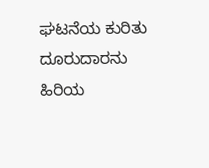ಘಟನೆಯ ಕುರಿತು ದೂರುದಾರನು ಹಿರಿಯ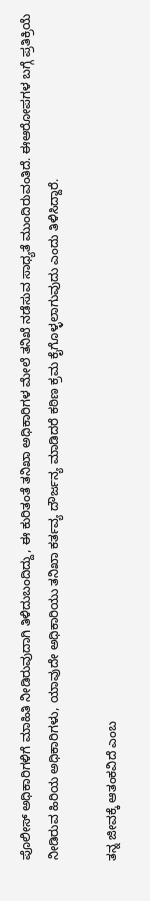ಪೊಲೀಸ್ ಅಧಿಕಾರಿಗಳಿಗೆ ಮಾಹಿತಿ ನೀಡಿರುವುದಾಗಿ ತಿಳಿದುಬಂದಿದ್ದು, ಈ ಕುರಿತಂತೆ ತನಿಖಾ ಅಧಿಕಾರಿಗಳ ಮೇಲೆ ತನಿಖೆ ನಡೆಸುವ ಸಾಧ್ಯತೆ ಮುಂದಿರುವಂತಿದೆ. ಈಆರೋಪಗಳ ಬಗ್ಗೆ ಪ್ರತಿಕ್ರಿಯೆ ನೀಡಿರುವ ಹಿರಿಯ ಅಧಿಕಾರಿಗಳು, ಯಾವುದೇ ಅಧಿಕಾರಿಯು ತನಿಖಾ ಕರ್ತವ್ಯ ದೌರ್ಜನ್ಯ ಮಾಡಿದರೆ ಕಠಿಣ ಕ್ರಮ ಕೈಗೊಳ್ಳಲಾಗುವುದು ಎಂದು ತಿಳಿಸಿದ್ದಾರೆ.

ತನ್ನ ಜೀವಕ್ಕೆ ಆತಂಕವಿದೆ ಎಂಬ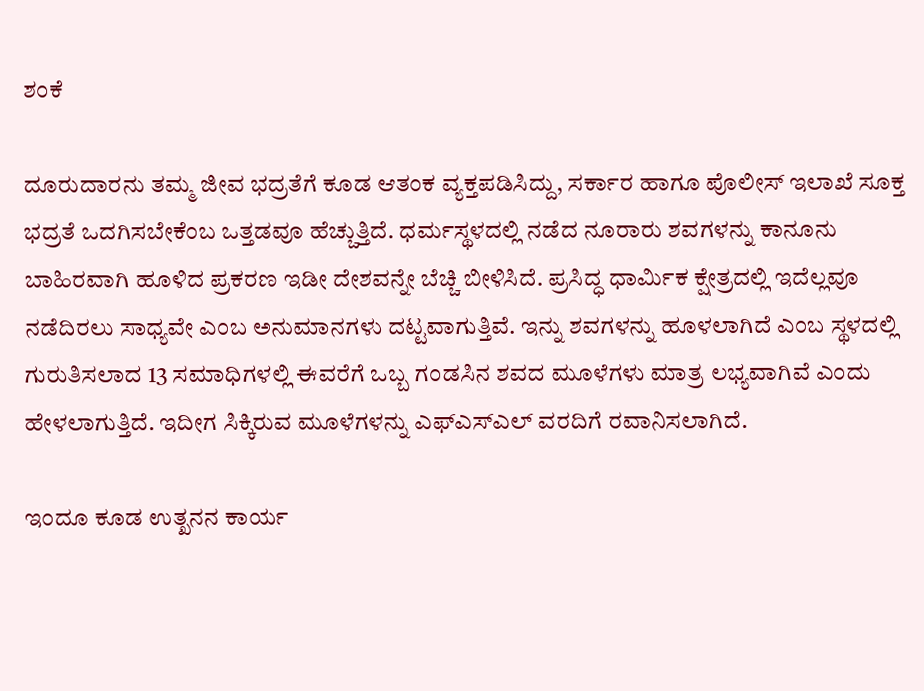ಶಂಕೆ

ದೂರುದಾರನು ತಮ್ಮ ಜೀವ ಭದ್ರತೆಗೆ ಕೂಡ ಆತಂಕ ವ್ಯಕ್ತಪಡಿಸಿದ್ದು, ಸರ್ಕಾರ ಹಾಗೂ ಪೊಲೀಸ್ ಇಲಾಖೆ ಸೂಕ್ತ ಭದ್ರತೆ ಒದಗಿಸಬೇಕೆಂಬ ಒತ್ತಡವೂ ಹೆಚ್ಚುತ್ತಿದೆ. ಧರ್ಮಸ್ಥಳದಲ್ಲಿ ನಡೆದ ನೂರಾರು ಶವಗಳನ್ನು ಕಾನೂನು ಬಾಹಿರವಾಗಿ ಹೂಳಿದ ಪ್ರಕರಣ ಇಡೀ ದೇಶವನ್ನೇ ಬೆಚ್ಚಿ ಬೀಳಿಸಿದೆ. ಪ್ರಸಿದ್ಧ ಧಾರ್ಮಿಕ ಕ್ಷೇತ್ರದಲ್ಲಿ ಇದೆಲ್ಲವೂ ನಡೆದಿರಲು ಸಾಧ್ಯವೇ ಎಂಬ ಅನುಮಾನಗಳು ದಟ್ಟವಾಗುತ್ತಿವೆ. ಇನ್ನು ಶವಗಳನ್ನು ಹೂಳಲಾಗಿದೆ ಎಂಬ ಸ್ಥಳದಲ್ಲಿ ಗುರುತಿಸಲಾದ 13 ಸಮಾಧಿಗಳಲ್ಲಿ ಈವರೆಗೆ ಒಬ್ಬ ಗಂಡಸಿನ ಶವದ ಮೂಳೆಗಳು ಮಾತ್ರ ಲಭ್ಯವಾಗಿವೆ ಎಂದು ಹೇಳಲಾಗುತ್ತಿದೆ. ಇದೀಗ ಸಿಕ್ಕಿರುವ ಮೂಳೆಗಳನ್ನು ಎಫ್‌ಎಸ್ಎಲ್‌ ವರದಿಗೆ ರವಾನಿಸಲಾಗಿದೆ.

ಇಂದೂ ಕೂಡ ಉತ್ಖನನ ಕಾರ್ಯ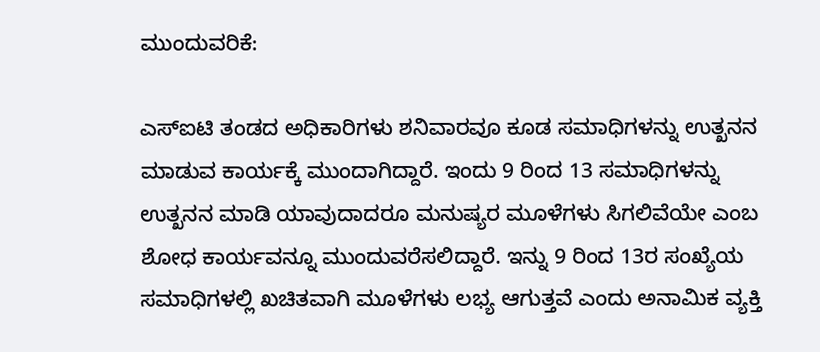ಮುಂದುವರಿಕೆ:

ಎಸ್‌ಐಟಿ ತಂಡದ ಅಧಿಕಾರಿಗಳು ಶನಿವಾರವೂ ಕೂಡ ಸಮಾಧಿಗಳನ್ನು ಉತ್ಖನನ ಮಾಡುವ ಕಾರ್ಯಕ್ಕೆ ಮುಂದಾಗಿದ್ದಾರೆ. ಇಂದು 9 ರಿಂದ 13 ಸಮಾಧಿಗಳನ್ನು ಉತ್ಖನನ ಮಾಡಿ ಯಾವುದಾದರೂ ಮನುಷ್ಯರ ಮೂಳೆಗಳು ಸಿಗಲಿವೆಯೇ ಎಂಬ ಶೋಧ ಕಾರ್ಯವನ್ನೂ ಮುಂದುವರೆಸಲಿದ್ದಾರೆ. ಇನ್ನು 9 ರಿಂದ 13ರ ಸಂಖ್ಯೆಯ ಸಮಾಧಿಗಳಲ್ಲಿ ಖಚಿತವಾಗಿ ಮೂಳೆಗಳು ಲಭ್ಯ ಆಗುತ್ತವೆ ಎಂದು ಅನಾಮಿಕ ವ್ಯಕ್ತಿ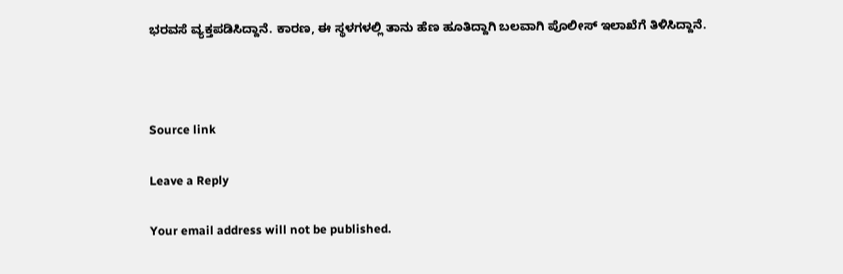ಭರವಸೆ ವ್ಯಕ್ತಪಡಿಸಿದ್ದಾನೆ. ಕಾರಣ, ಈ ಸ್ಥಳಗಳಲ್ಲಿ ತಾನು ಹೆಣ ಹೂತಿದ್ದಾಗಿ ಬಲವಾಗಿ ಪೊಲೀಸ್ ಇಲಾಖೆಗೆ ತಿಳಿಸಿದ್ದಾನೆ.



Source link

Leave a Reply

Your email address will not be published.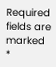Required fields are marked *